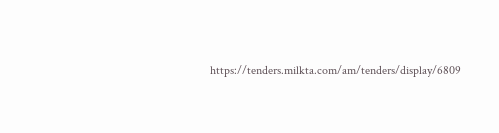https://tenders.milkta.com/am/tenders/display/6809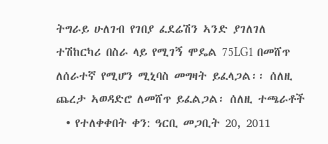ትግራይ ሁለገብ የገበያ ፈደሬሽን ኣንድ ያገለገለ ተሽከርካሪ በስራ ላይ የሚገኝ ሞዴል 75LG1 በመሸጥ ለሰራተኛ የሚሆን ሚኒባስ መግዛት ይፈላጋል፡፡ ሰለዚ ጨረታ ኣወዳድሮ ለመሸጥ ይፈልጋል፡ ሰለዚ ተጫራቶች
  • የተለቀቀበት ቀን: ዓርቢ መጋቢት 20, 2011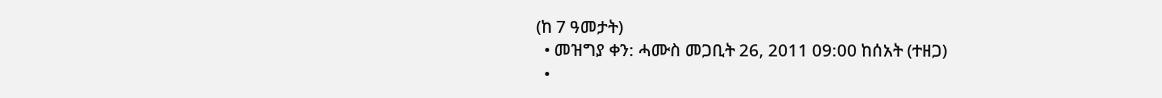(ከ 7 ዓመታት)
  • መዝግያ ቀን: ሓሙስ መጋቢት 26, 2011 09:00 ከሰአት (ተዘጋ)
  •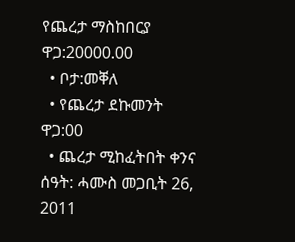የጨረታ ማስከበርያ ዋጋ:20000.00
  • ቦታ:መቐለ
  • የጨረታ ደኩመንት ዋጋ:00
  • ጨረታ ሚከፈትበት ቀንና ሰዓት: ሓሙስ መጋቢት 26, 2011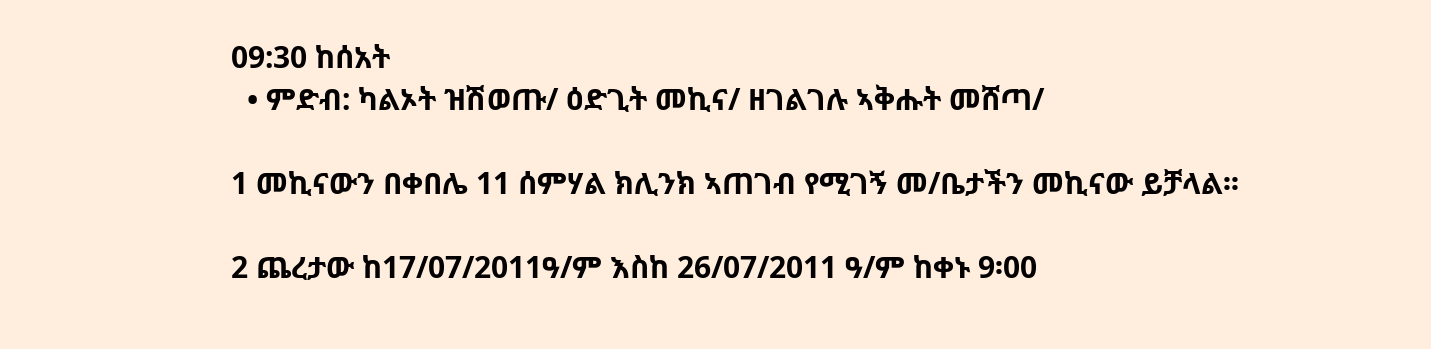09:30 ከሰአት
  • ምድብ: ካልኦት ዝሽወጡ/ ዕድጊት መኪና/ ዘገልገሉ ኣቅሑት መሸጣ/

1 መኪናውን በቀበሌ 11 ሰምሃል ክሊንክ ኣጠገብ የሚገኝ መ/ቤታችን መኪናው ይቻላል፡፡

2 ጨረታው ከ17/07/2011ዓ/ም እስከ 26/07/2011 ዓ/ም ከቀኑ 9፡00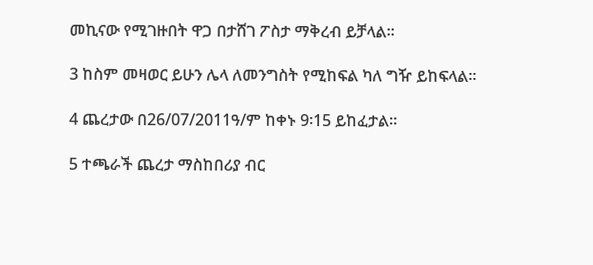መኪናው የሚገዙበት ዋጋ በታሸገ ፖስታ ማቅረብ ይቻላል፡፡

3 ከስም መዛወር ይሁን ሌላ ለመንግስት የሚከፍል ካለ ግዥ ይከፍላል፡፡

4 ጨረታው በ26/07/2011ዓ/ም ከቀኑ 9፡15 ይከፈታል፡፡

5 ተጫራች ጨረታ ማስከበሪያ ብር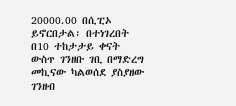20000.00 በሲፒኦ ይኖርበታል፡ በተነገረበት በ10 ተከታታይ ቀናት ውስጥ ገንዘቡ ገቢ በማድረግ መኪናው ካልወሰደ ያስያዘው ገንዘብ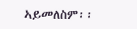ኣይመለስም፡፡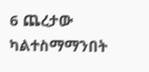6 ጨረታው ካልተስማማንበት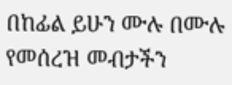በከፊል ይሁን ሙሉ በሙሉ የመሰረዝ መብታችን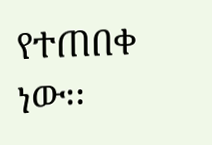የተጠበቀ ነው፡፡